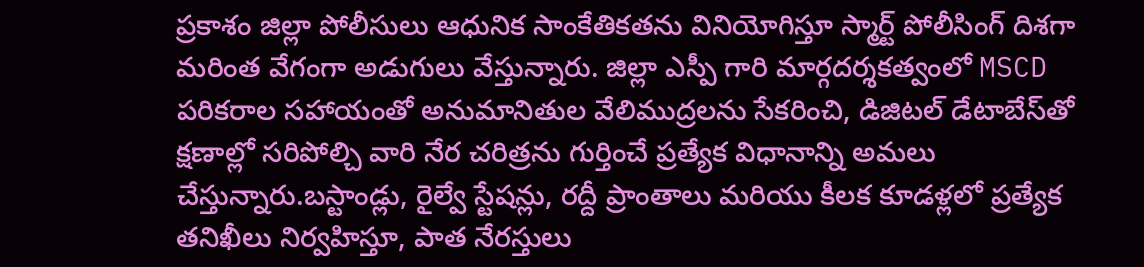ప్రకాశం జిల్లా పోలీసులు ఆధునిక సాంకేతికతను వినియోగిస్తూ స్మార్ట్ పోలీసింగ్ దిశగా మరింత వేగంగా అడుగులు వేస్తున్నారు. జిల్లా ఎస్పీ గారి మార్గదర్శకత్వంలో MSCD పరికరాల సహాయంతో అనుమానితుల వేలిముద్రలను సేకరించి, డిజిటల్ డేటాబేస్‌తో క్షణాల్లో సరిపోల్చి వారి నేర చరిత్రను గుర్తించే ప్రత్యేక విధానాన్ని అమలు చేస్తున్నారు.బస్టాండ్లు, రైల్వే స్టేషన్లు, రద్దీ ప్రాంతాలు మరియు కీలక కూడళ్లలో ప్రత్యేక తనిఖీలు నిర్వహిస్తూ, పాత నేరస్తులు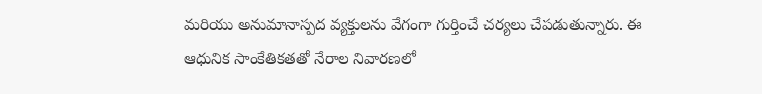మరియు అనుమానాస్పద వ్యక్తులను వేగంగా గుర్తించే చర్యలు చేపడుతున్నారు. ఈ ఆధునిక సాంకేతికతతో నేరాల నివారణలో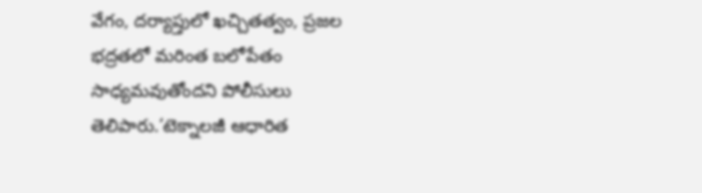వేగం, దర్యాప్తులో ఖచ్చితత్వం, ప్రజల భద్రతలో మరింత బలోపేతం సాధ్యమవుతోందని పోలీసులు తెలిపారు.‘టెక్నాలజీ ఆధారిత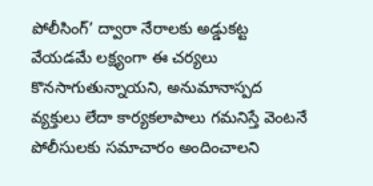పోలీసింగ్’ ద్వారా నేరాలకు అడ్డుకట్ట వేయడమే లక్ష్యంగా ఈ చర్యలు కొనసాగుతున్నాయని, అనుమానాస్పద వ్యక్తులు లేదా కార్యకలాపాలు గమనిస్తే వెంటనే పోలీసులకు సమాచారం అందించాలని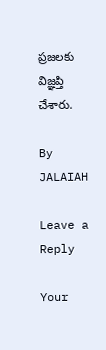ప్రజలకు విజ్ఞప్తి చేశారు.

By JALAIAH

Leave a Reply

Your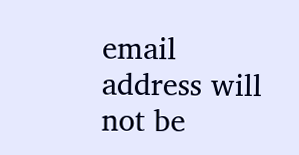email address will not be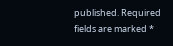published. Required fields are marked *